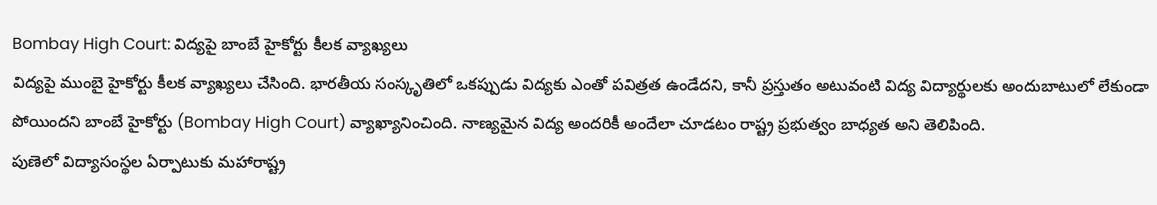Bombay High Court: విద్యపై బాంబే హైకోర్టు కీలక వ్యాఖ్యలు
విద్యపై ముంబై హైకోర్టు కీలక వ్యాఖ్యలు చేసింది. భారతీయ సంస్కృతిలో ఒకప్పుడు విద్యకు ఎంతో పవిత్రత ఉండేదని, కానీ ప్రస్తుతం అటువంటి విద్య విద్యార్థులకు అందుబాటులో లేకుండా పోయిందని బాంబే హైకోర్టు (Bombay High Court) వ్యాఖ్యానించింది. నాణ్యమైన విద్య అందరికీ అందేలా చూడటం రాష్ట్ర ప్రభుత్వం బాధ్యత అని తెలిపింది.
పుణెలో విద్యాసంస్థల ఏర్పాటుకు మహారాష్ట్ర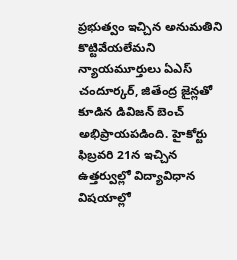ప్రభుత్వం ఇచ్చిన అనుమతిని కొట్టివేయలేమని న్యాయమూర్తులు ఏఎస్ చందూర్కర్, జితేంద్ర జైన్లతో కూడిన డివిజన్ బెంచ్ అభిప్రాయపడింది. హైకోర్టు ఫిబ్రవరి 21న ఇచ్చిన ఉత్తర్వుల్లో విద్యావిధాన విషయాల్లో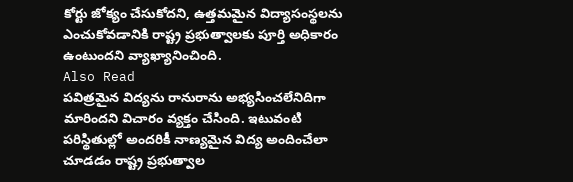కోర్టు జోక్యం చేసుకోదని, ఉత్తమమైన విద్యాసంస్థలను ఎంచుకోవడానికి రాష్ట్ర ప్రభుత్వాలకు పూర్తి అధికారం ఉంటుందని వ్యాఖ్యానించింది.
Also Read
పవిత్రమైన విద్యను రానురాను అభ్యసించలేనిదిగా మారిందని విచారం వ్యక్తం చేసింది. ఇటువంటి పరిస్థితుల్లో అందరికీ నాణ్యమైన విద్య అందించేలా చూడడం రాష్ట్ర ప్రభుత్వాల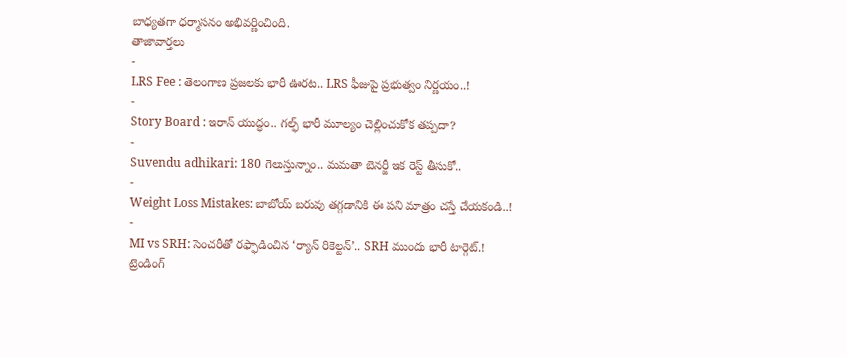బాధ్యతగా ధర్మాసనం అభివర్ణించింది.
తాజావార్తలు
-
LRS Fee : తెలంగాణ ప్రజలకు భారీ ఊరట.. LRS ఫీజుపై ప్రభుత్వం నిర్ణయం..!
-
Story Board : ఇరాన్ యుద్ధం.. గల్ఫ్ భారీ మూల్యం చెల్లించుకోక తప్పదా?
-
Suvendu adhikari: 180 గెలుస్తున్నాం.. మమతా బెనర్జీ ఇక రెస్ట్ తీసుకో..
-
Weight Loss Mistakes: బాబోయ్ బరువు తగ్గడానికి ఈ పని మాత్రం చస్తే చేయకండి..!
-
MI vs SRH: సెంచరీతో రఫ్ఫాడించిన ‘ర్యాన్ రికెల్టన్’.. SRH ముందు భారీ టార్గెట్.!
ట్రెండింగ్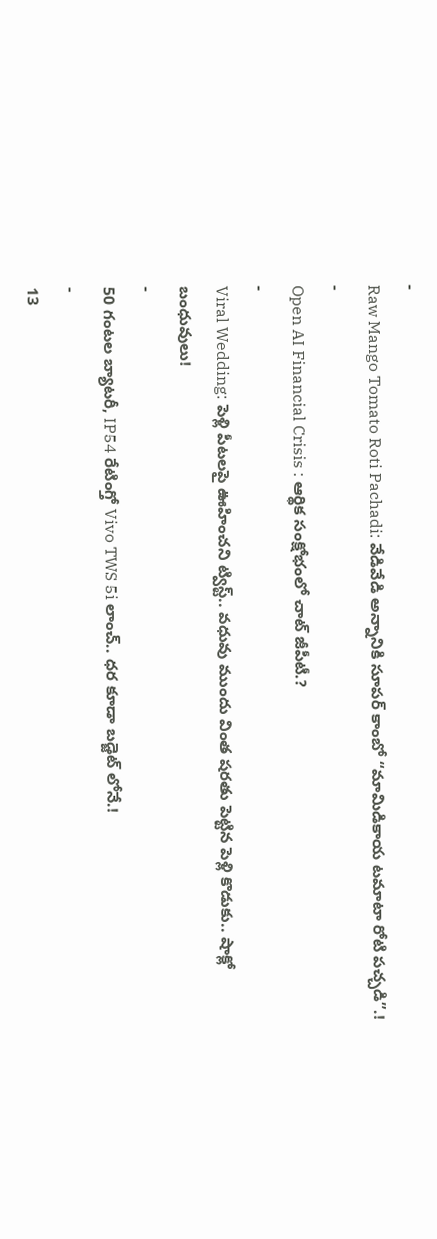-
Raw Mango Tomato Roti Pachadi: వేడివేడి అన్నానికి సూపర్ కాంబో “మామిడికాయ టమాటా రోటి పచ్చడి”.!
-
Open AI Financial Crisis : ఆర్థిక సంక్షోభంలో చాట్ జీపీటీ.?
-
Viral Wedding: పెళ్లి పీటలపై ఊహించని ట్విస్ట్.. వధువు ముందు వింత షరతు పెట్టిన పెళ్లి కొడుకు.. షాక్లో బంధువులు!
-
50 గంటల బ్యాటరీ, IP54 రేటింగ్తో Vivo TWS 5i లాంచ్.. ధర కూడా బడ్జెట్ లోనే.!
-
13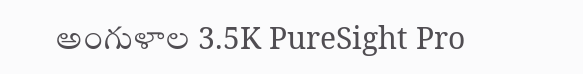అంగుళాల 3.5K PureSight Pro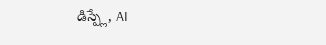డిస్ప్లే, AI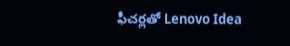ఫీచర్లతో Lenovo Idea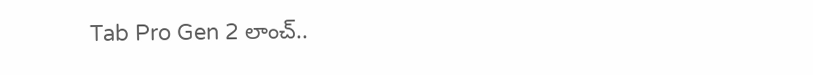Tab Pro Gen 2 లాంచ్..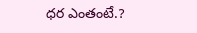ధర ఎంతంటే.?